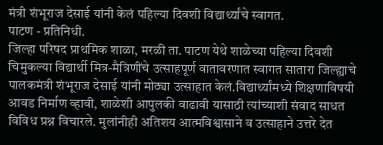मंत्री शंभूराज देसाई यांनी केलं पहिल्या दिवशी विद्यार्थ्यांचे स्वागत.
पाटण - प्रतिनिधी.
जिल्हा परिषद प्राथमिक शाळा, मरळी ता. पाटण येथे शाळेच्या पहिल्या दिवशी चिमुकल्या विद्यार्थी मित्र-मैत्रिणींचे उत्साहपूर्ण वातावरणात स्वागत सातारा जिल्ह्याचे पालकमंत्री शंभूराज देसाई यांनी मोठ्या उत्साहात केलं.विद्यार्थ्यांमध्ये शिक्षणाविषयी आवड निर्माण व्हावी, शाळेशी आपुलकी वाढावी यासाठी त्यांच्याशी संवाद साधत विविध प्रश्न विचारले. मुलांनीही अतिशय आत्मविश्वासाने व उत्साहाने उत्तरे देत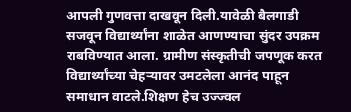आपली गुणवत्ता दाखवून दिली.यावेळी बैलगाडी सजवून विद्यार्थ्यांना शाळेत आणण्याचा सुंदर उपक्रम राबविण्यात आला. ग्रामीण संस्कृतीची जपणूक करत विद्यार्थ्यांच्या चेहऱ्यावर उमटलेला आनंद पाहून समाधान वाटले.शिक्षण हेच उज्ज्वल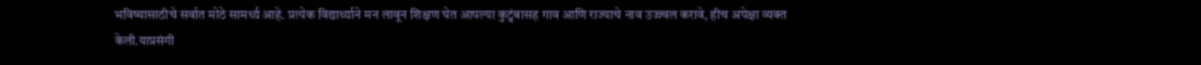भविष्यासाठीचे सर्वात मोठे सामर्थ्य आहे. प्रत्येक विद्यार्थ्याने मन लावून शिक्षण घेत आपल्या कुटुंबासह गाव आणि राज्याचे नाव उज्ज्वल करावे, हीच अपेक्षा व्यक्त केली.याप्रसंगी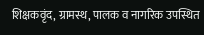शिक्षकवृंद, ग्रामस्थ, पालक व नागरिक उपस्थित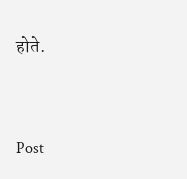होते.


Post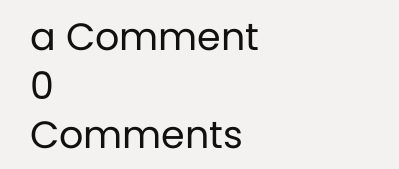a Comment
0 Comments